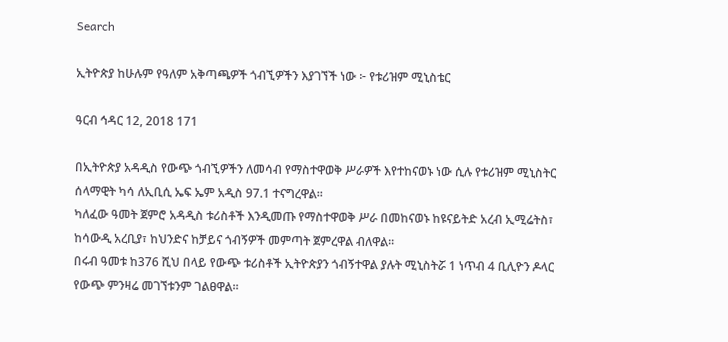Search

ኢትዮጵያ ከሁሉም የዓለም አቅጣጫዎች ጎብኚዎችን እያገኘች ነው ፦ የቱሪዝም ሚኒስቴር

ዓርብ ኅዳር 12, 2018 171

በኢትዮጵያ አዳዲስ የውጭ ጎብኚዎችን ለመሳብ የማስተዋወቅ ሥራዎች እየተከናወኑ ነው ሲሉ የቱሪዝም ሚኒስትር ሰላማዊት ካሳ ለኢቢሲ ኤፍ ኤም አዲስ 97.1 ተናግረዋል፡፡
ካለፈው ዓመት ጀምሮ አዳዲስ ቱሪስቶች እንዲመጡ የማስተዋወቅ ሥራ በመከናወኑ ከዩናይትድ አረብ ኢሚሬትስ፣ ከሳውዲ አረቢያ፣ ከህንድና ከቻይና ጎብኝዎች መምጣት ጀምረዋል ብለዋል፡፡
በሩብ ዓመቱ ከ376 ሺህ በላይ የውጭ ቱሪስቶች ኢትዮጵያን ጎብኝተዋል ያሉት ሚኒስትሯ 1 ነጥብ 4 ቢሊዮን ዶላር የውጭ ምንዛሬ መገኘቱንም ገልፀዋል፡፡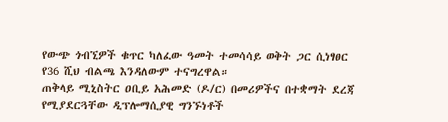የውጭ ጎብኚዎች ቁጥር ካለፈው ዓመት ተመሳሳይ ወቅት ጋር ሲነፃፀር የ36 ሺህ ብልጫ እንዳለውም ተናግረዋል።
ጠቅላይ ሚኒስትር ዐቢይ አሕመድ (ዶ/ር) በመሪዎችና በተቋማት ደረጃ የሚያደርጓቸው ዲፕሎማሲያዊ ግንኙነቶች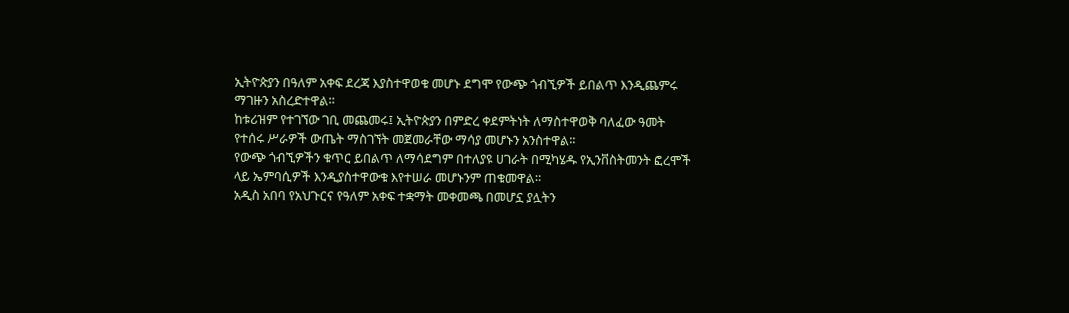ኢትዮጵያን በዓለም አቀፍ ደረጃ እያስተዋወቁ መሆኑ ደግሞ የውጭ ጎብኚዎች ይበልጥ እንዲጨምሩ ማገዙን አስረድተዋል።
ከቱሪዝም የተገኘው ገቢ መጨመሩ፤ ኢትዮጵያን በምድረ ቀደምትነት ለማስተዋወቅ ባለፈው ዓመት የተሰሩ ሥራዎች ውጤት ማስገኘት መጀመራቸው ማሳያ መሆኑን አንስተዋል፡፡
የውጭ ጎብኚዎችን ቁጥር ይበልጥ ለማሳደግም በተለያዩ ሀገራት በሚካሄዱ የኢንቨስትመንት ፎረሞች ላይ ኤምባሲዎች እንዲያስተዋውቁ እየተሠራ መሆኑንም ጠቁመዋል።
አዲስ አበባ የአህጉርና የዓለም አቀፍ ተቋማት መቀመጫ በመሆኗ ያሏትን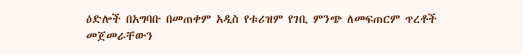ዕድሎች በአግባቡ በመጠቀም አዲስ የቱሪዝም የገቢ ምንጭ ለመፍጠርም ጥረቶች መጀመራቸውን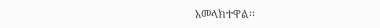አመላክተዋል፡፡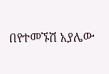በየተመኙሽ አያሌው